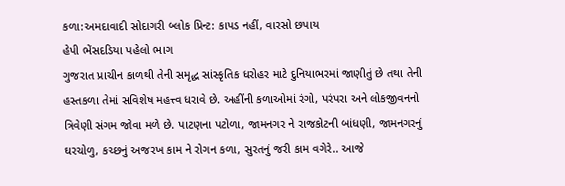કળા:અમદાવાદી સોદાગરી બ્લોક પ્રિન્ટ: કાપડ નહીં, વારસો છપાય
હેપી ભેંસદડિયા પહેલો ભાગ
ગુજરાત પ્રાચીન કાળથી તેની સમૃદ્ધ સાંસ્કૃતિક ધરોહર માટે દુનિયાભરમાં જાણીતું છે તથા તેની હસ્તકળા તેમાં સવિશેષ મહત્ત્વ ધરાવે છે. અહીંની કળાઓમાં રંગો, પરંપરા અને લોકજીવનનો ત્રિવેણી સંગમ જોવા મળે છે. પાટણના પટોળા, જામનગર ને રાજકોટની બાંધણી, જામનગરનું ઘરચોળુ, કચ્છનું અજરખ કામ ને રોગન કળા, સુરતનું જરી કામ વગેરે.. આજે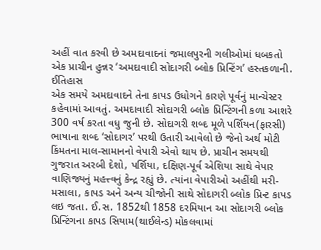અહીં વાત કરવી છે અમદાવાદનાં જમાલપુરની ગલીઓમાં ધબકતો એક પ્રાચીન હુન્નર ‘અમદાવાદી સોદાગરી બ્લોક પ્રિન્ટિંગ’ હસ્તકળાની.
ઈતિહાસ
એક સમયે અમદાવાદને તેના કાપડ ઉધોગને કારણે પૂર્વનું માન્ચેસ્ટર કહેવામાં આવતું. અમદાવાદી સોદાગરી બ્લોક પ્રિન્ટિંગની કળા આશરે 300 વર્ષ કરતા વધુ જુની છે. સોદાગરી શબ્દ મૂળે પર્શિયન(ફારસી) ભાષાના શબ્દ ‘સોદાગર’ પરથી ઉતારી આવેલો છે જેનો અર્થ મોટી કિંમતના માલ-સામાનનો વેપારી એવો થાય છે. પ્રાચીન સમયથી ગુજરાત અરબી દેશો, પર્શિયા, દક્ષિણ-પૂર્વ એશિયા સાથે વેપાર વાણિજ્યનું મહત્ત્વનું કેન્દ્ર રહ્યું છે. ત્યાંના વેપારીઓ અહીંથી મરી-મસાલા, કાપડ અને અન્ય ચીજોની સાથે સોદાગરી બ્લોક પ્રિન્ટ કાપડ લઇ જતા. ઈ.સ. 1852થી 1858 દરમિયાન આ સોદાગરી બ્લોક પ્રિન્ટિંગના કાપડ સિયામ(થાઈલેન્ડ) મોકલવામાં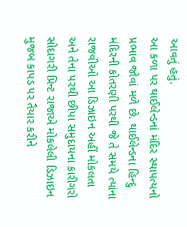આવતું હતું.
આ કળા પર થાઈલેન્ડનાં મંદિર સ્થાપત્યનો પ્રભાવ જોવાં મળે છે. થાઈલેન્ડના હિન્દુ મંદિરની કોતરણી પરથી જે તે સમયે ત્યાંના રાજવીઓ આ ડિઝાઇન અહીં મોકલતા અને તેના પરથી છીપા સમુદાયના કારીગરો સોદાગરી પ્રિન્ટ રાજાએ મોકલેલી ડિઝાઇન મુજબ કાપડ પર તૈયાર કરીને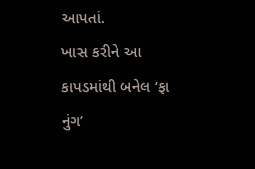આપતાં.
ખાસ કરીને આ કાપડમાંથી બનેલ ‘ફા નુંગ’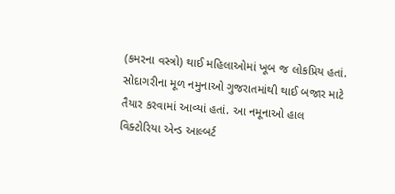(કમરના વસ્ત્રો) થાઈ મહિલાઓમાં ખૂબ જ લોકપ્રિય હતાં. સોદાગરીના મૂળ નમુનાઓ ગુજરાતમાંથી થાઈ બજાર માટે તૈયાર કરવામાં આવ્યાં હતાં. આ નમૂનાઓ હાલ વિક્ટોરિયા એન્ડ આલ્બર્ટ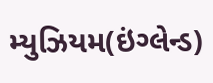મ્યુઝિયમ(ઇંગ્લેન્ડ)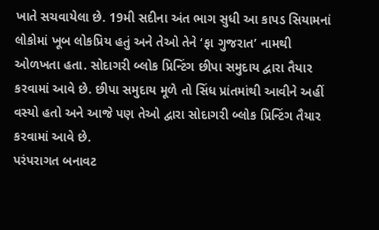ખાતે સચવાયેલા છે. 19મી સદીના અંત ભાગ સુધી આ કાપડ સિયામનાં લોકોમાં ખૂબ લોકપ્રિય હતું અને તેઓ તેને ‘ફા ગુજરાત’ નામથી ઓળખતા હતા. સોદાગરી બ્લોક પ્રિન્ટિંગ છીપા સમુદાય દ્વારા તૈયાર કરવામાં આવે છે. છીપા સમુદાય મૂળે તો સિંધ પ્રાંતમાંથી આવીને અહીં વસ્યો હતો અને આજે પણ તેઓ દ્વારા સોદાગરી બ્લોક પ્રિન્ટિંગ તૈયાર કરવામાં આવે છે.
પરંપરાગત બનાવટ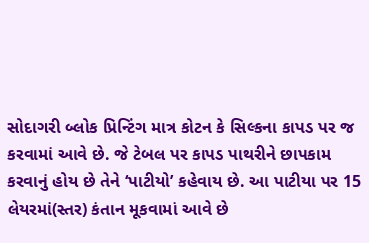સોદાગરી બ્લોક પ્રિન્ટિંગ માત્ર કોટન કે સિલ્કના કાપડ પર જ કરવામાં આવે છે. જે ટેબલ પર કાપડ પાથરીને છાપકામ કરવાનું હોય છે તેને ‘પાટીયો’ કહેવાય છે. આ પાટીયા પર 15 લેયરમાં(સ્તર) કંતાન મૂકવામાં આવે છે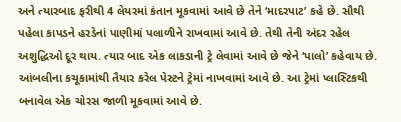અને ત્યારબાદ ફરીથી 4 લેયરમાં કંતાન મૂકવામાં આવે છે તેને ‘માદરપાટ’ કહે છે. સૌથી પહેલા કાપડને હરડેનાં પાણીમાં પલાળીને રાખવામાં આવે છે. તેથી તેની અંદર રહેલ અશુદ્ધિઓ દૂર થાય. ત્યાર બાદ એક લાકડાની ટ્રે લેવામાં આવે છે જેને ‘પાલો’ કહેવાય છે. આંબલીના કચૂકામાંથી તૈયાર કરેલ પેસ્ટને ટ્રેમાં નાખવામાં આવે છે. આ ટ્રેમાં પ્લાસ્ટિકથી બનાવેલ એક ચોરસ જાળી મૂકવામાં આવે છે.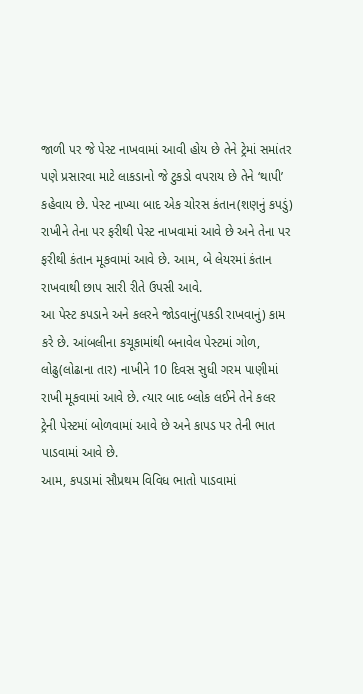જાળી પર જે પેસ્ટ નાખવામાં આવી હોય છે તેને ટ્રેમાં સમાંતર પણે પ્રસારવા માટે લાકડાનો જે ટુકડો વપરાય છે તેને ‘થાપી’ કહેવાય છે. પેસ્ટ નાખ્યા બાદ એક ચોરસ કંતાન(શણનું કપડું) રાખીને તેના પર ફરીથી પેસ્ટ નાખવામાં આવે છે અને તેના પર ફરીથી કંતાન મૂકવામાં આવે છે. આમ, બે લેયરમાં કંતાન રાખવાથી છાપ સારી રીતે ઉપસી આવે.
આ પેસ્ટ કપડાને અને કલરને જોડવાનું(પકડી રાખવાનું) કામ કરે છે. આંબલીના કચૂકામાંથી બનાવેલ પેસ્ટમાં ગોળ, લોઢુ(લોઢાના તાર) નાખીને 10 દિવસ સુધી ગરમ પાણીમાં રાખી મૂકવામાં આવે છે. ત્યાર બાદ બ્લોક લઈને તેને કલર ટ્રેની પેસ્ટમાં બોળવામાં આવે છે અને કાપડ પર તેની ભાત પાડવામાં આવે છે.
આમ, કપડામાં સૌપ્રથમ વિવિધ ભાતો પાડવામાં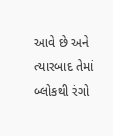આવે છે અને ત્યારબાદ તેમાં બ્લોકથી રંગો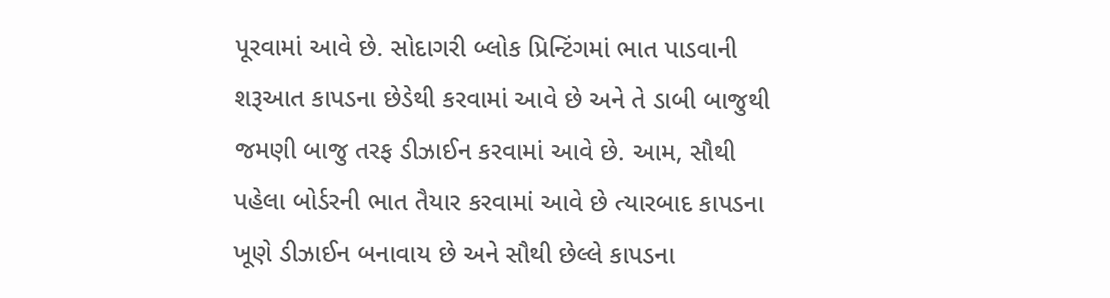પૂરવામાં આવે છે. સોદાગરી બ્લોક પ્રિન્ટિંગમાં ભાત પાડવાની શરૂઆત કાપડના છેડેથી કરવામાં આવે છે અને તે ડાબી બાજુથી જમણી બાજુ તરફ ડીઝાઈન કરવામાં આવે છે. આમ, સૌથી પહેલા બોર્ડરની ભાત તૈયાર કરવામાં આવે છે ત્યારબાદ કાપડના ખૂણે ડીઝાઈન બનાવાય છે અને સૌથી છેલ્લે કાપડના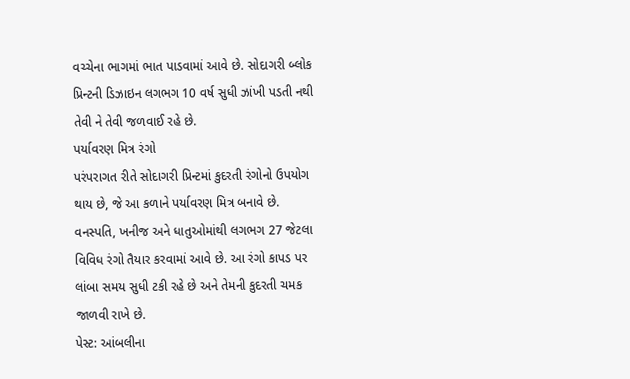વચ્ચેના ભાગમાં ભાત પાડવામાં આવે છે. સોદાગરી બ્લોક પ્રિન્ટની ડિઝાઇન લગભગ 10 વર્ષ સુધી ઝાંખી પડતી નથી તેવી ને તેવી જળવાઈ રહે છે.
પર્યાવરણ મિત્ર રંગો
પરંપરાગત રીતે સોદાગરી પ્રિન્ટમાં કુદરતી રંગોનો ઉપયોગ થાય છે, જે આ કળાને પર્યાવરણ મિત્ર બનાવે છે. વનસ્પતિ, ખનીજ અને ધાતુઓમાંથી લગભગ 27 જેટલા વિવિધ રંગો તૈયાર કરવામાં આવે છે. આ રંગો કાપડ પર લાંબા સમય સુધી ટકી રહે છે અને તેમની કુદરતી ચમક જાળવી રાખે છે.
પેસ્ટ: આંબલીના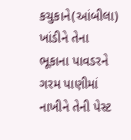કચુકાને(આંબીલા) ખાંડીને તેના ભૂકાના પાવડરને ગરમ પાણીમાં નાખીને તેની પેસ્ટ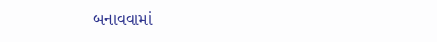બનાવવામાં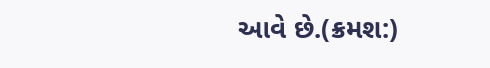આવે છે.(ક્રમશ:)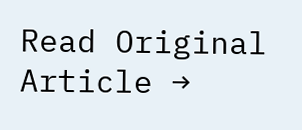Read Original Article →